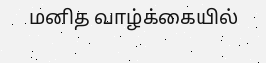மனித வாழ்க்கையில்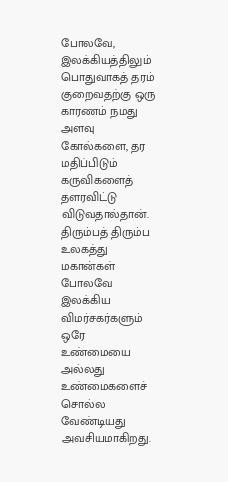போலவே, இலக்கியத்திலும் பொதுவாகத் தரம் குறைவதற்கு ஒரு காரணம் நமது அளவு கோல்களை, தர மதிப்பிடும் கருவிகளைத் தளரவிட்டு விடுவதால்தான். திரும்பத் திரும்ப உலகத்து மகான்கள் போலவே இலக்கிய விமர்சகர்களும் ஒரே உண்மையை அல்லது உண்மைகளைச் சொல்ல வேண்டியது அவசியமாகிறது.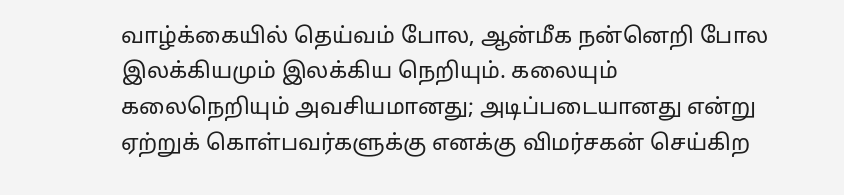வாழ்க்கையில் தெய்வம் போல, ஆன்மீக நன்னெறி போல இலக்கியமும் இலக்கிய நெறியும். கலையும் கலைநெறியும் அவசியமானது; அடிப்படையானது என்று ஏற்றுக் கொள்பவர்களுக்கு எனக்கு விமர்சகன் செய்கிற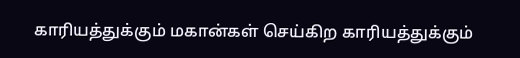காரியத்துக்கும் மகான்கள் செய்கிற காரியத்துக்கும்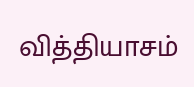வித்தியாசம்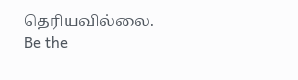தெரியவில்லை.
Be the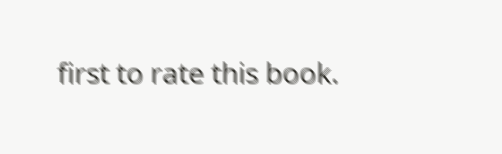first to rate this book.